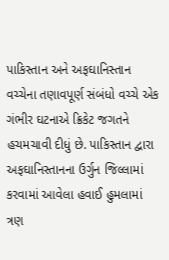પાકિસ્તાન અને અફઘાનિસ્તાન વચ્ચેના તણાવપૂર્ણ સંબંધો વચ્ચે એક ગંભીર ઘટનાએ ક્રિકેટ જગતને હચમચાવી દીધું છે. પાકિસ્તાન દ્વારા અફઘાનિસ્તાનના ઉર્ગુન જિલ્લામાં કરવામાં આવેલા હવાઈ હુમલામાં ત્રણ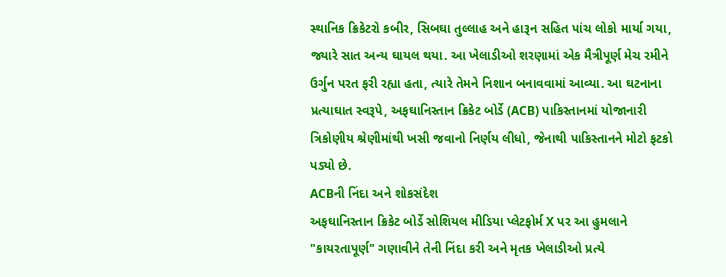સ્થાનિક ક્રિકેટરો કબીર, સિબઘા તુલ્લાહ અને હારૂન સહિત પાંચ લોકો માર્યા ગયા, જ્યારે સાત અન્ય ઘાયલ થયા. આ ખેલાડીઓ શરણામાં એક મૈત્રીપૂર્ણ મેચ રમીને ઉર્ગુન પરત ફરી રહ્યા હતા, ત્યારે તેમને નિશાન બનાવવામાં આવ્યા. આ ઘટનાના પ્રત્યાઘાત સ્વરૂપે, અફઘાનિસ્તાન ક્રિકેટ બોર્ડે (ACB) પાકિસ્તાનમાં યોજાનારી ત્રિકોણીય શ્રેણીમાંથી ખસી જવાનો નિર્ણય લીધો, જેનાથી પાકિસ્તાનને મોટો ફટકો પડ્યો છે.
ACBની નિંદા અને શોકસંદેશ
અફઘાનિસ્તાન ક્રિકેટ બોર્ડે સોશિયલ મીડિયા પ્લેટફોર્મ X પર આ હુમલાને "કાયરતાપૂર્ણ" ગણાવીને તેની નિંદા કરી અને મૃતક ખેલાડીઓ પ્રત્યે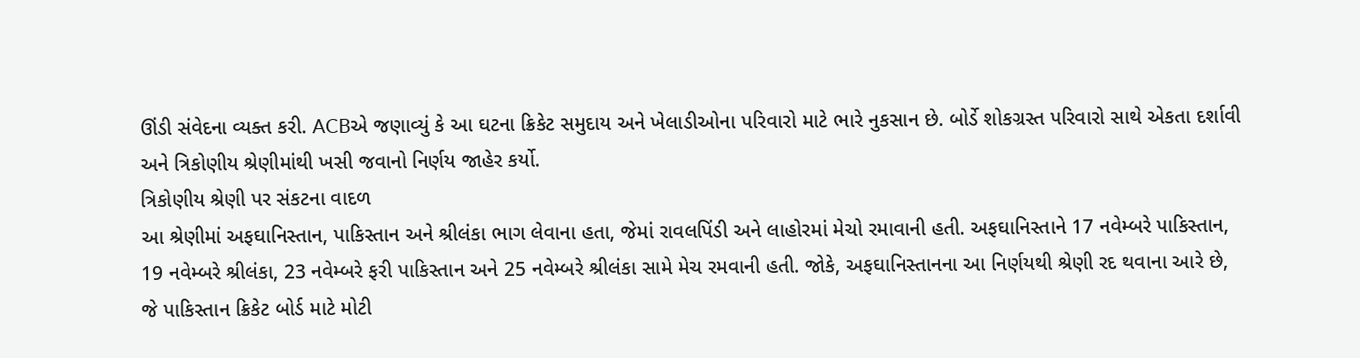ઊંડી સંવેદના વ્યક્ત કરી. ACBએ જણાવ્યું કે આ ઘટના ક્રિકેટ સમુદાય અને ખેલાડીઓના પરિવારો માટે ભારે નુકસાન છે. બોર્ડે શોકગ્રસ્ત પરિવારો સાથે એકતા દર્શાવી અને ત્રિકોણીય શ્રેણીમાંથી ખસી જવાનો નિર્ણય જાહેર કર્યો.
ત્રિકોણીય શ્રેણી પર સંકટના વાદળ
આ શ્રેણીમાં અફઘાનિસ્તાન, પાકિસ્તાન અને શ્રીલંકા ભાગ લેવાના હતા, જેમાં રાવલપિંડી અને લાહોરમાં મેચો રમાવાની હતી. અફઘાનિસ્તાને 17 નવેમ્બરે પાકિસ્તાન, 19 નવેમ્બરે શ્રીલંકા, 23 નવેમ્બરે ફરી પાકિસ્તાન અને 25 નવેમ્બરે શ્રીલંકા સામે મેચ રમવાની હતી. જોકે, અફઘાનિસ્તાનના આ નિર્ણયથી શ્રેણી રદ થવાના આરે છે, જે પાકિસ્તાન ક્રિકેટ બોર્ડ માટે મોટી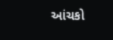આંચકો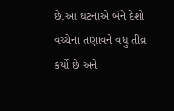છે.આ ઘટનાએ બંને દેશો વચ્ચેના તણાવને વધુ તીવ્ર કર્યો છે અને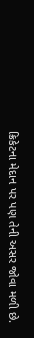ક્રિકેટના મેદાન પર પણ તેની અસર જોવા મળી છે.